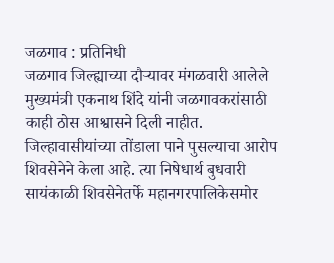जळगाव : प्रतिनिधी
जळगाव जिल्ह्याच्या दौऱ्यावर मंगळवारी आलेले मुख्यमंत्री एकनाथ शिंदे यांनी जळगावकरांसाठी काही ठोस आश्वासने दिली नाहीत. जिल्हावासीयांच्या तोंडाला पाने पुसल्याचा आरोप शिवसेनेने केला आहे. त्या निषेधार्थ बुधवारी सायंकाळी शिवसेनेतर्फे महानगरपालिकेसमोर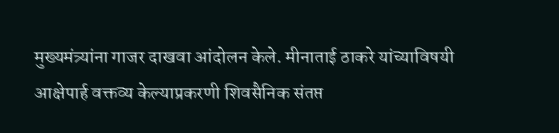मुख्यमंत्र्यांना गाजर दाखवा आंदोलन केले. मीनाताई ठाकरे यांच्याविषयी आक्षेपार्ह वक्तव्य केल्याप्रकरणी शिवसैनिक संतप्त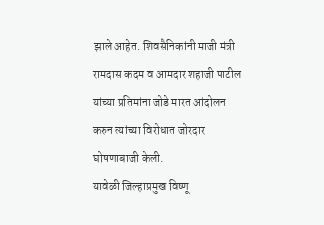झाले आहेत. शिवसैनिकांनी माजी मंत्री रामदास कदम व आमदार शहाजी पाटील यांच्या प्रतिमांना जोडे मारत आंदोलन करुन त्यांच्या विरोधात जोरदार घोषणाबाजी केली.
यावेळी जिल्हाप्रमुख विष्णू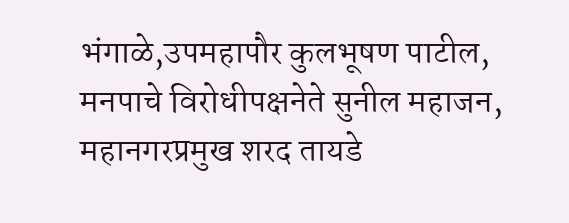भंगाळे,उपमहापौर कुलभूषण पाटील, मनपाचे विरोधीपक्षनेते सुनील महाजन, महानगरप्रमुख शरद तायडे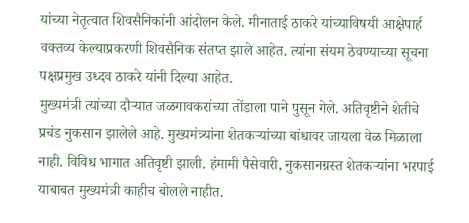यांच्या नेतृत्वात शिवसैनिकांनी आंदोलन केले. मीनाताई ठाकरे यांच्याविषयी आक्षेपार्ह वक्तव्य केल्याप्रकरणी शिवसैनिक संतप्त झाले आहेत. त्यांना संयम ठेवण्याच्या सूचना पक्षप्रमुख उध्दव ठाकरे यांनी दिल्या आहेत.
मुख्यमंत्री त्यांच्या दौऱ्यात जळगावकरांच्या तोंडाला पाने पुसून गेले. अतिवृष्टीने शेतीचे प्रचंड नुकसान झालेले आहे. मुख्यमंत्र्यांना शेतकऱ्यांच्या बांधावर जायला वेळ मिळाला नाही. विविध भागात अतिवृष्टी झाली. हंमामी पैसेवारी, नुकसानग्रस्त शेतकऱ्यांना भरपाई याबाबत मुख्यमंत्री काहीच बोलले नाहीत.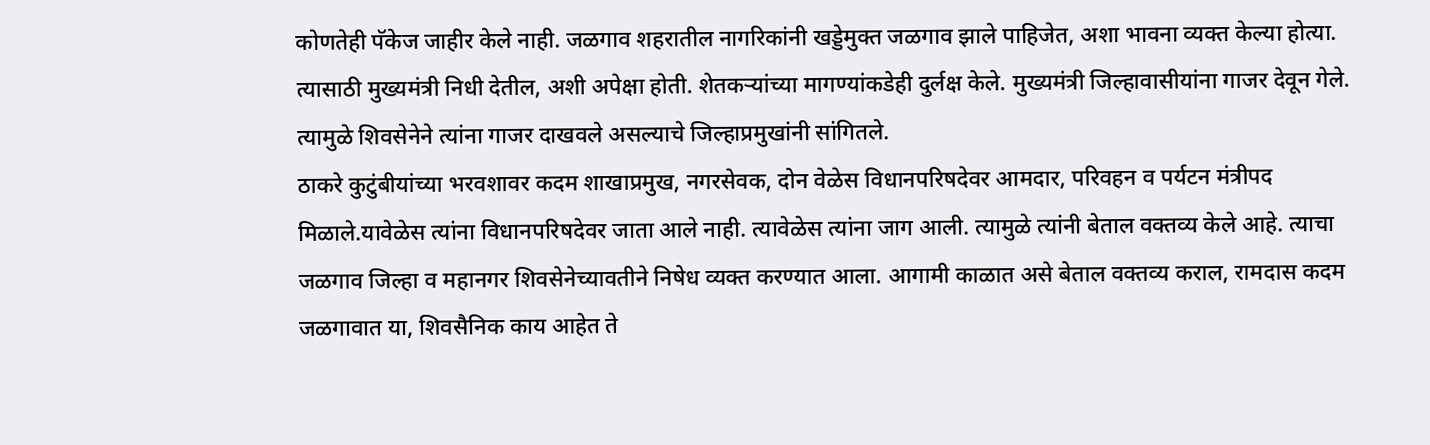कोणतेही पॅकेज जाहीर केले नाही. जळगाव शहरातील नागरिकांनी खड्डेमुक्त जळगाव झाले पाहिजेत, अशा भावना व्यक्त केल्या होत्या. त्यासाठी मुख्यमंत्री निधी देतील, अशी अपेक्षा होती. शेतकऱ्यांच्या मागण्यांकडेही दुर्लक्ष केले. मुख्यमंत्री जिल्हावासीयांना गाजर देवून गेले. त्यामुळे शिवसेनेने त्यांना गाजर दाखवले असल्याचे जिल्हाप्रमुखांनी सांगितले.
ठाकरे कुटुंबीयांच्या भरवशावर कदम शाखाप्रमुख, नगरसेवक, दोन वेळेस विधानपरिषदेवर आमदार, परिवहन व पर्यटन मंत्रीपद मिळाले.यावेळेस त्यांना विधानपरिषदेवर जाता आले नाही. त्यावेळेस त्यांना जाग आली. त्यामुळे त्यांनी बेताल वक्तव्य केले आहे. त्याचा जळगाव जिल्हा व महानगर शिवसेनेच्यावतीने निषेध व्यक्त करण्यात आला. आगामी काळात असे बेताल वक्तव्य कराल, रामदास कदम जळगावात या, शिवसैनिक काय आहेत ते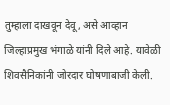तुम्हाला दाखवून देवू, असे आव्हान जिल्हाप्रमुख भंगाळे यांनी दिले आहे. यावेळी शिवसैनिकांनी जोरदार घोषणाबाजी केली.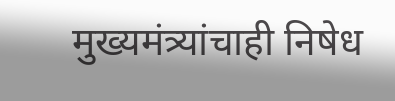मुख्यमंत्र्यांचाही निषेध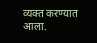व्यक्त करण्यात आला.